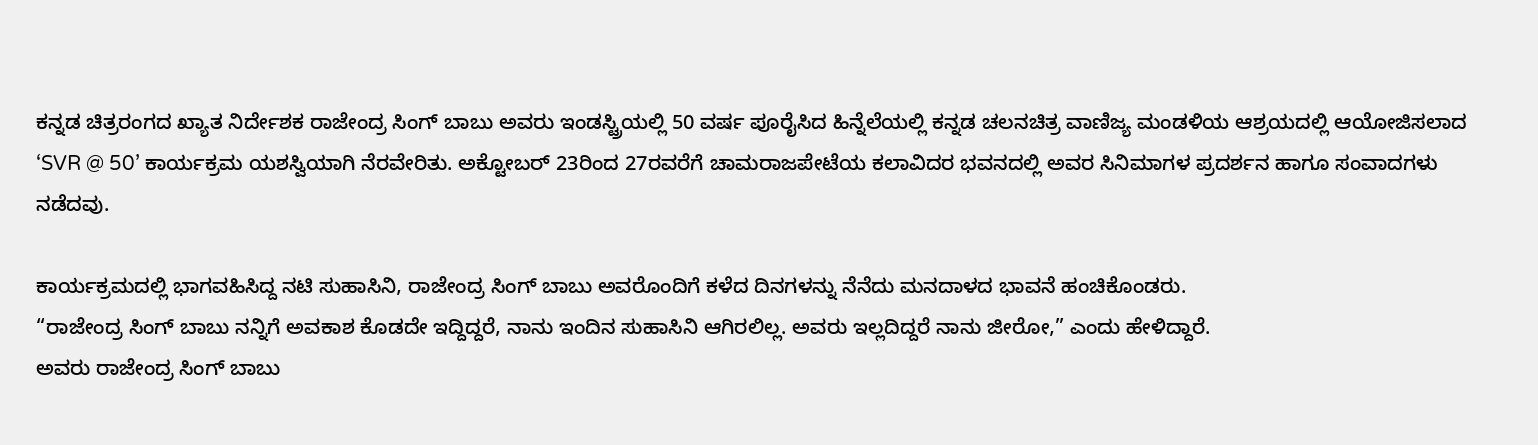ಕನ್ನಡ ಚಿತ್ರರಂಗದ ಖ್ಯಾತ ನಿರ್ದೇಶಕ ರಾಜೇಂದ್ರ ಸಿಂಗ್ ಬಾಬು ಅವರು ಇಂಡಸ್ಟ್ರಿಯಲ್ಲಿ 50 ವರ್ಷ ಪೂರೈಸಿದ ಹಿನ್ನೆಲೆಯಲ್ಲಿ ಕನ್ನಡ ಚಲನಚಿತ್ರ ವಾಣಿಜ್ಯ ಮಂಡಳಿಯ ಆಶ್ರಯದಲ್ಲಿ ಆಯೋಜಿಸಲಾದ ‘SVR @ 50’ ಕಾರ್ಯಕ್ರಮ ಯಶಸ್ವಿಯಾಗಿ ನೆರವೇರಿತು. ಅಕ್ಟೋಬರ್ 23ರಿಂದ 27ರವರೆಗೆ ಚಾಮರಾಜಪೇಟೆಯ ಕಲಾವಿದರ ಭವನದಲ್ಲಿ ಅವರ ಸಿನಿಮಾಗಳ ಪ್ರದರ್ಶನ ಹಾಗೂ ಸಂವಾದಗಳು ನಡೆದವು.

ಕಾರ್ಯಕ್ರಮದಲ್ಲಿ ಭಾಗವಹಿಸಿದ್ದ ನಟಿ ಸುಹಾಸಿನಿ, ರಾಜೇಂದ್ರ ಸಿಂಗ್ ಬಾಬು ಅವರೊಂದಿಗೆ ಕಳೆದ ದಿನಗಳನ್ನು ನೆನೆದು ಮನದಾಳದ ಭಾವನೆ ಹಂಚಿಕೊಂಡರು.
“ರಾಜೇಂದ್ರ ಸಿಂಗ್ ಬಾಬು ನನ್ನಿಗೆ ಅವಕಾಶ ಕೊಡದೇ ಇದ್ದಿದ್ದರೆ, ನಾನು ಇಂದಿನ ಸುಹಾಸಿನಿ ಆಗಿರಲಿಲ್ಲ. ಅವರು ಇಲ್ಲದಿದ್ದರೆ ನಾನು ಜೀರೋ,” ಎಂದು ಹೇಳಿದ್ದಾರೆ.
ಅವರು ರಾಜೇಂದ್ರ ಸಿಂಗ್ ಬಾಬು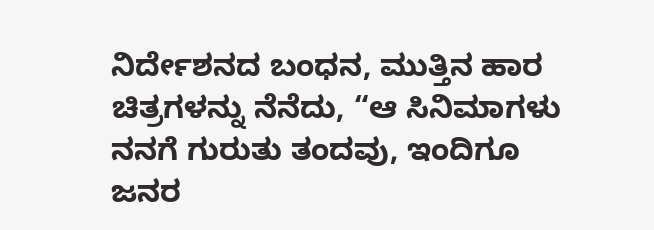ನಿರ್ದೇಶನದ ಬಂಧನ, ಮುತ್ತಿನ ಹಾರ ಚಿತ್ರಗಳನ್ನು ನೆನೆದು, “ಆ ಸಿನಿಮಾಗಳು ನನಗೆ ಗುರುತು ತಂದವು, ಇಂದಿಗೂ ಜನರ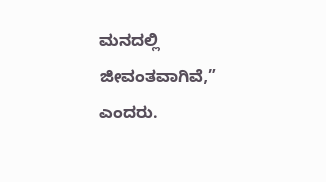ಮನದಲ್ಲಿ ಜೀವಂತವಾಗಿವೆ,” ಎಂದರು.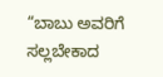“ಬಾಬು ಅವರಿಗೆ ಸಲ್ಲಬೇಕಾದ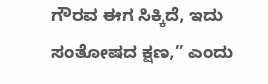ಗೌರವ ಈಗ ಸಿಕ್ಕಿದೆ, ಇದು ಸಂತೋಷದ ಕ್ಷಣ,” ಎಂದು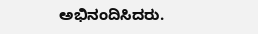ಅಭಿನಂದಿಸಿದರು.